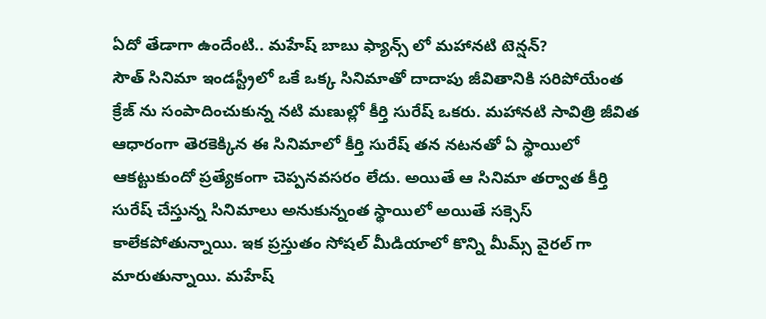ఏదో తేడాగా ఉందేంటి.. మహేష్ బాబు ఫ్యాన్స్ లో మహానటి టెన్షన్?
సౌత్ సినిమా ఇండస్ట్రీలో ఒకే ఒక్క సినిమాతో దాదాపు జీవితానికి సరిపోయేంత క్రేజ్ ను సంపాదించుకున్న నటి మణుల్లో కీర్తి సురేష్ ఒకరు. మహానటి సావిత్రి జీవిత ఆధారంగా తెరకెక్కిన ఈ సినిమాలో కీర్తి సురేష్ తన నటనతో ఏ స్థాయిలో ఆకట్టుకుందో ప్రత్యేకంగా చెప్పనవసరం లేదు. అయితే ఆ సినిమా తర్వాత కీర్తి సురేష్ చేస్తున్న సినిమాలు అనుకున్నంత స్థాయిలో అయితే సక్సెస్ కాలేకపోతున్నాయి. ఇక ప్రస్తుతం సోషల్ మీడియాలో కొన్ని మీమ్స్ వైరల్ గా మారుతున్నాయి. మహేష్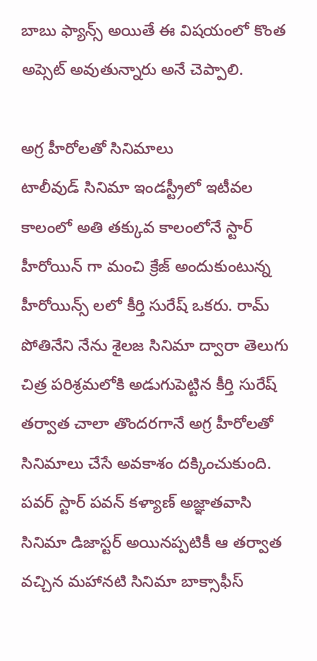బాబు ఫ్యాన్స్ అయితే ఈ విషయంలో కొంత అప్సెట్ అవుతున్నారు అనే చెప్పాలి.

అగ్ర హీరోలతో సినిమాలు
టాలీవుడ్ సినిమా ఇండస్ట్రీలో ఇటీవల కాలంలో అతి తక్కువ కాలంలోనే స్టార్ హీరోయిన్ గా మంచి క్రేజ్ అందుకుంటున్న హీరోయిన్స్ లలో కీర్తి సురేష్ ఒకరు. రామ్ పోతినేని నేను శైలజ సినిమా ద్వారా తెలుగు చిత్ర పరిశ్రమలోకి అడుగుపెట్టిన కీర్తి సురేష్ తర్వాత చాలా తొందరగానే అగ్ర హీరోలతో సినిమాలు చేసే అవకాశం దక్కించుకుంది. పవర్ స్టార్ పవన్ కళ్యాణ్ అజ్ఞాతవాసి సినిమా డిజాస్టర్ అయినప్పటికీ ఆ తర్వాత వచ్చిన మహానటి సినిమా బాక్సాఫీస్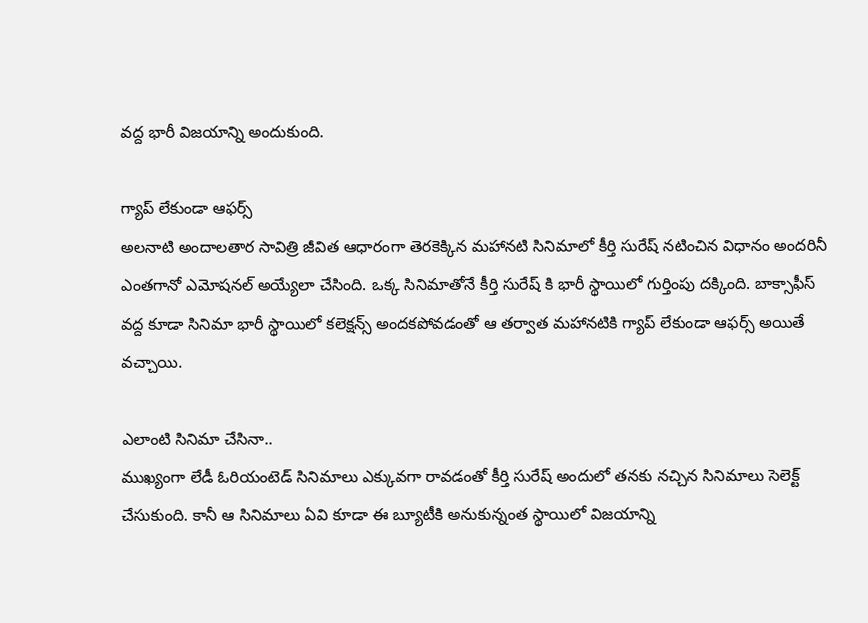వద్ద భారీ విజయాన్ని అందుకుంది.

గ్యాప్ లేకుండా ఆఫర్స్
అలనాటి అందాలతార సావిత్రి జీవిత ఆధారంగా తెరకెక్కిన మహానటి సినిమాలో కీర్తి సురేష్ నటించిన విధానం అందరినీ ఎంతగానో ఎమోషనల్ అయ్యేలా చేసింది. ఒక్క సినిమాతోనే కీర్తి సురేష్ కి భారీ స్థాయిలో గుర్తింపు దక్కింది. బాక్సాఫీస్ వద్ద కూడా సినిమా భారీ స్థాయిలో కలెక్షన్స్ అందకపోవడంతో ఆ తర్వాత మహానటికి గ్యాప్ లేకుండా ఆఫర్స్ అయితే వచ్చాయి.

ఎలాంటి సినిమా చేసినా..
ముఖ్యంగా లేడీ ఓరియంటెడ్ సినిమాలు ఎక్కువగా రావడంతో కీర్తి సురేష్ అందులో తనకు నచ్చిన సినిమాలు సెలెక్ట్ చేసుకుంది. కానీ ఆ సినిమాలు ఏవి కూడా ఈ బ్యూటీకి అనుకున్నంత స్థాయిలో విజయాన్ని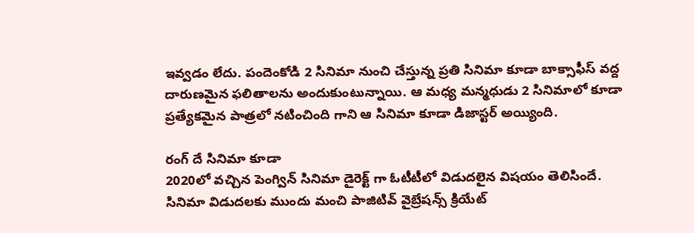ఇవ్వడం లేదు. పందెంకోడి 2 సినిమా నుంచి చేస్తున్న ప్రతి సినిమా కూడా బాక్సాఫీస్ వద్ద దారుణమైన ఫలితాలను అందుకుంటున్నాయి. ఆ మధ్య మన్మధుడు 2 సినిమాలో కూడా ప్రత్యేకమైన పాత్రలో నటించింది గాని ఆ సినిమా కూడా డిజాస్టర్ అయ్యింది.

రంగ్ దే సినిమా కూడా
2020లో వచ్చిన పెంగ్విన్ సినిమా డైరెక్ట్ గా ఓటీటీలో విడుదలైన విషయం తెలిసిందే. సినిమా విడుదలకు ముందు మంచి పాజిటివ్ వైబ్రేషన్స్ క్రియేట్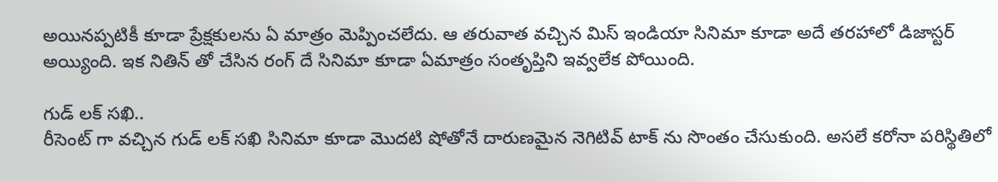అయినప్పటికీ కూడా ప్రేక్షకులను ఏ మాత్రం మెప్పించలేదు. ఆ తరువాత వచ్చిన మిస్ ఇండియా సినిమా కూడా అదే తరహాలో డిజాస్టర్ అయ్యింది. ఇక నితిన్ తో చేసిన రంగ్ దే సినిమా కూడా ఏమాత్రం సంతృప్తిని ఇవ్వలేక పోయింది.

గుడ్ లక్ సఖి..
రీసెంట్ గా వచ్చిన గుడ్ లక్ సఖి సినిమా కూడా మొదటి షోతోనే దారుణమైన నెగిటివ్ టాక్ ను సొంతం చేసుకుంది. అసలే కరోనా పరిస్థితిలో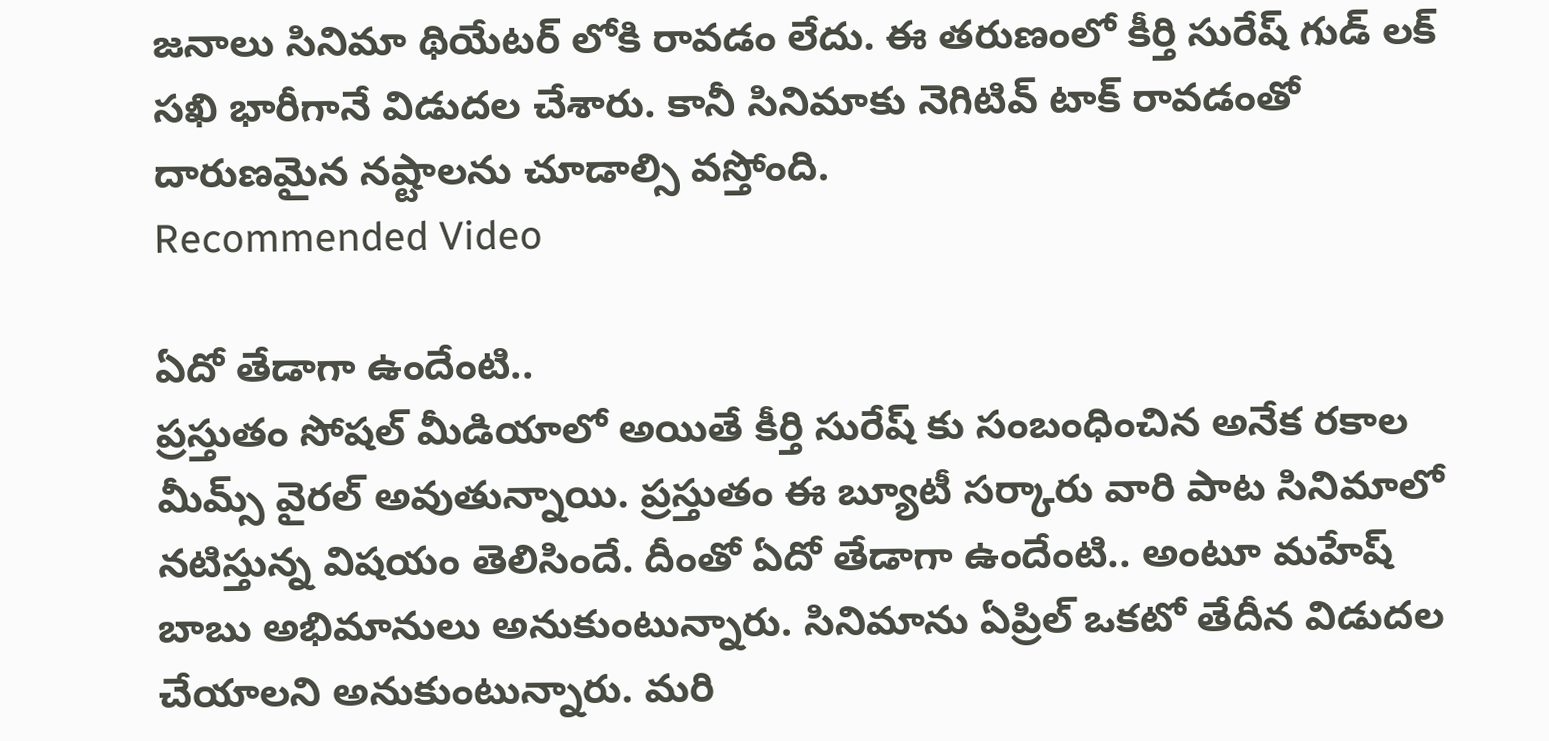జనాలు సినిమా థియేటర్ లోకి రావడం లేదు. ఈ తరుణంలో కీర్తి సురేష్ గుడ్ లక్ సఖి భారీగానే విడుదల చేశారు. కానీ సినిమాకు నెగిటివ్ టాక్ రావడంతో దారుణమైన నష్టాలను చూడాల్సి వస్తోంది.
Recommended Video

ఏదో తేడాగా ఉందేంటి..
ప్రస్తుతం సోషల్ మీడియాలో అయితే కీర్తి సురేష్ కు సంబంధించిన అనేక రకాల మీమ్స్ వైరల్ అవుతున్నాయి. ప్రస్తుతం ఈ బ్యూటీ సర్కారు వారి పాట సినిమాలో నటిస్తున్న విషయం తెలిసిందే. దీంతో ఏదో తేడాగా ఉందేంటి.. అంటూ మహేష్ బాబు అభిమానులు అనుకుంటున్నారు. సినిమాను ఏప్రిల్ ఒకటో తేదీన విడుదల చేయాలని అనుకుంటున్నారు. మరి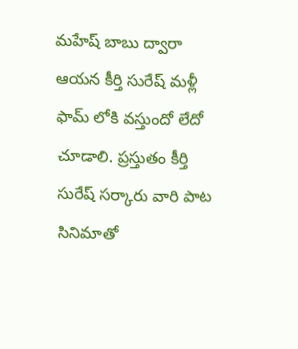మహేష్ బాబు ద్వారా ఆయన కీర్తి సురేష్ మళ్లీ ఫామ్ లోకి వస్తుందో లేదో చూడాలి. ప్రస్తుతం కీర్తి సురేష్ సర్కారు వారి పాట సినిమాతో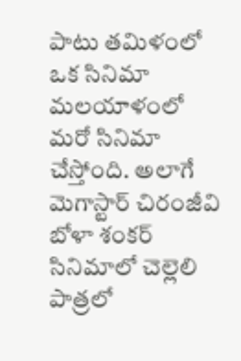పాటు తమిళంలో ఒక సినిమా మలయాళంలో మరో సినిమా చేస్తోంది. అలాగే మెగాస్టార్ చిరంజీవి బోళా శంకర్ సినిమాలో చెల్లెలి పాత్రలో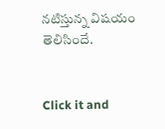నటిస్తున్న విషయం తెలిసిందే.


Click it and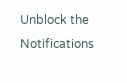Unblock the Notifications